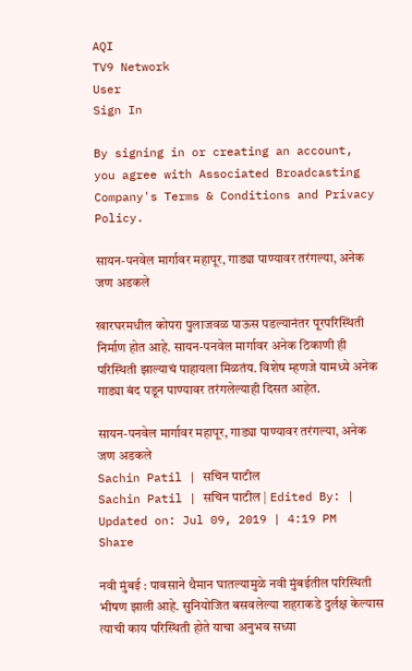AQI
TV9 Network
User
Sign In

By signing in or creating an account, you agree with Associated Broadcasting Company's Terms & Conditions and Privacy Policy.

सायन-पनवेल मार्गावर महापूर, गाड्या पाण्यावर तरंगल्या, अनेक जण अडकले

खारघरमधील कोपरा पुलाजवळ पाऊस पडल्यानंतर पूरपरिस्थिती निर्माण होत आहे. सायन-पनवेल मार्गावर अनेक ठिकाणी ही परिस्थिती झाल्याचं पाहायला मिळतंय. विशेष म्हणजे यामध्ये अनेक गाड्या बंद पडून पाण्यावर तरंगलेल्याही दिसत आहेत.

सायन-पनवेल मार्गावर महापूर, गाड्या पाण्यावर तरंगल्या, अनेक जण अडकले
Sachin Patil | सचिन पाटील
Sachin Patil | सचिन पाटील | Edited By: | Updated on: Jul 09, 2019 | 4:19 PM
Share

नवी मुंबई : पावसाने थैमान घातल्यामुळे नवी मुंबईतील परिस्थिती भीषण झाली आहे. सुनियोजित बसवलेल्या शहराकडे दुर्लक्ष केल्यास त्याची काय परिस्थिती होते याचा अनुभव सध्या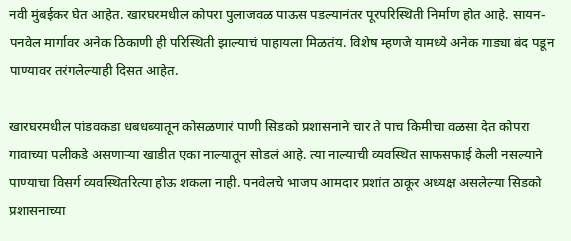नवी मुंबईकर घेत आहेत. खारघरमधील कोपरा पुलाजवळ पाऊस पडल्यानंतर पूरपरिस्थिती निर्माण होत आहे. सायन-पनवेल मार्गावर अनेक ठिकाणी ही परिस्थिती झाल्याचं पाहायला मिळतंय. विशेष म्हणजे यामध्ये अनेक गाड्या बंद पडून पाण्यावर तरंगलेल्याही दिसत आहेत.

खारघरमधील पांडवकडा धबधब्यातून कोसळणारं पाणी सिडको प्रशासनाने चार ते पाच किमीचा वळसा देत कोपरा गावाच्या पलीकडे असणाऱ्या खाडीत एका नाल्यातून सोडलं आहे. त्या नाल्याची व्यवस्थित साफसफाई केली नसल्याने पाण्याचा विसर्ग व्यवस्थितरित्या होऊ शकला नाही. पनवेलचे भाजप आमदार प्रशांत ठाकूर अध्यक्ष असलेल्या सिडको प्रशासनाच्या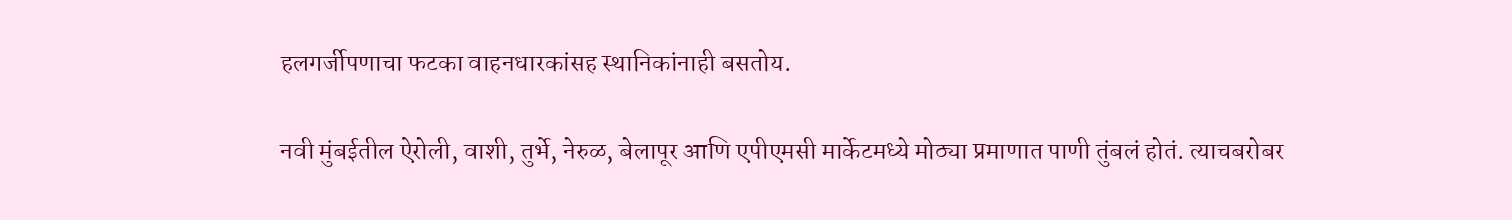हलगर्जीपणाचा फटका वाहनधारकांसह स्थानिकांनाही बसतोय.

नवी मुंबईतील ऐरोली, वाशी, तुर्भे, नेरुळ, बेलापूर आणि एपीएमसी मार्केटमध्ये मोठ्या प्रमाणात पाणी तुंबलं होतं. त्याचबरोबर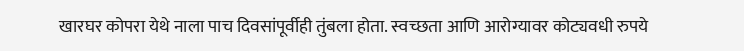खारघर कोपरा येथे नाला पाच दिवसांपूर्वीही तुंबला होता. स्वच्छता आणि आरोग्यावर कोट्यवधी रुपये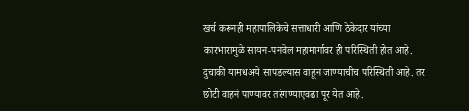खर्च करूनही महापालिकेचे सत्ताधारी आणि ठेकेदार यांच्या कारभारामुळे सायन-पनवेल महामार्गावर ही परिस्थिती होत आहे. दुचाकी यामधअये सापडल्यास वाहून जाण्याचीच परिस्थिती आहे. तर छोटी वाहनं पाण्यावर तरंगण्याएवढा पूर येत आहे.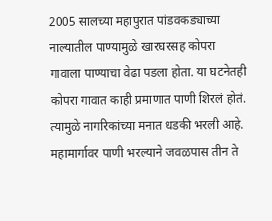2005 सालच्या महापुरात पांडवकड्याच्या नाल्यातील पाण्यामुळे खारघरसह कोपरा गावाला पाण्याचा वेढा पडला होता. या घटनेतही कोपरा गावात काही प्रमाणात पाणी शिरलं होतं. त्यामुळे नागरिकांच्या मनात धडकी भरली आहे. महामार्गावर पाणी भरल्याने जवळपास तीन ते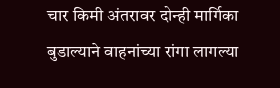चार किमी अंतरावर दोन्ही मार्गिका बुडाल्याने वाहनांच्या रांगा लागल्या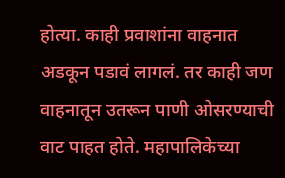होत्या. काही प्रवाशांना वाहनात अडकून पडावं लागलं. तर काही जण वाहनातून उतरून पाणी ओसरण्याची वाट पाहत होते. महापालिकेच्या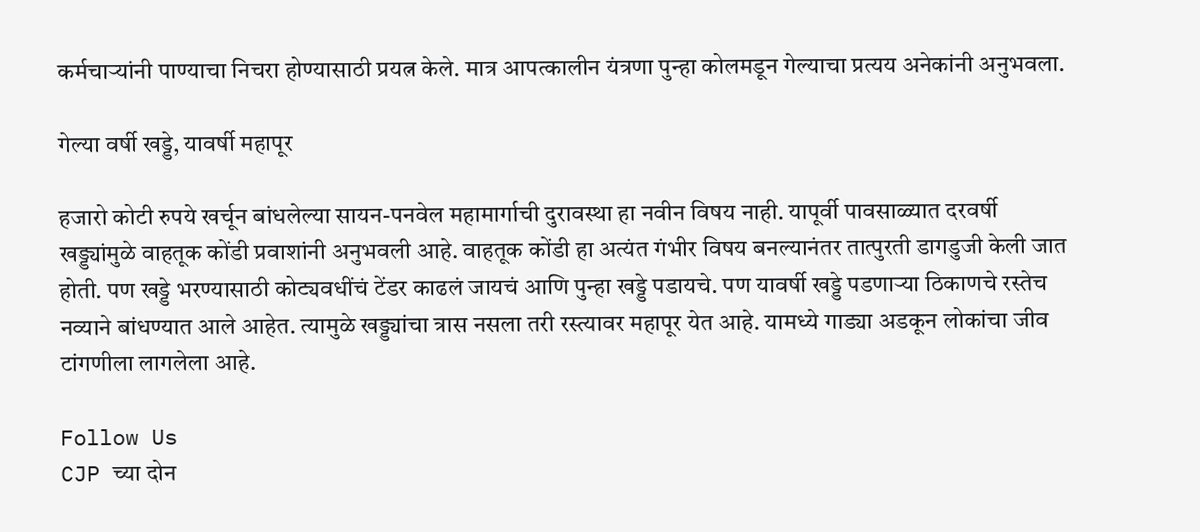कर्मचाऱ्यांनी पाण्याचा निचरा होण्यासाठी प्रयत्न केले. मात्र आपत्कालीन यंत्रणा पुन्हा कोलमडून गेल्याचा प्रत्यय अनेकांनी अनुभवला.

गेल्या वर्षी खड्डे, यावर्षी महापूर

हजारो कोटी रुपये खर्चून बांधलेल्या सायन-पनवेल महामार्गाची दुरावस्था हा नवीन विषय नाही. यापूर्वी पावसाळ्यात दरवर्षी खड्ड्यांमुळे वाहतूक कोंडी प्रवाशांनी अनुभवली आहे. वाहतूक कोंडी हा अत्यंत गंभीर विषय बनल्यानंतर तात्पुरती डागडुजी केली जात होती. पण खड्डे भरण्यासाठी कोट्यवधींचं टेंडर काढलं जायचं आणि पुन्हा खड्डे पडायचे. पण यावर्षी खड्डे पडणाऱ्या ठिकाणचे रस्तेच नव्याने बांधण्यात आले आहेत. त्यामुळे खड्ड्यांचा त्रास नसला तरी रस्त्यावर महापूर येत आहे. यामध्ये गाड्या अडकून लोकांचा जीव टांगणीला लागलेला आहे.

Follow Us
CJP च्या दोन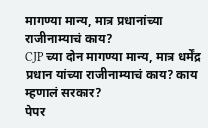मागण्या मान्य, मात्र प्रधानांच्या राजीनाम्याचं काय?
CJP च्या दोन मागण्या मान्य, मात्र धर्मेंद्र प्रधान यांच्या राजीनाम्याचं काय? काय म्हणालं सरकार?
पेपर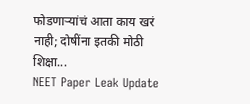फोडणाऱ्यांचं आता काय खरं नाही; दोषींना इतकी मोठी शिक्षा...
NEET Paper Leak Update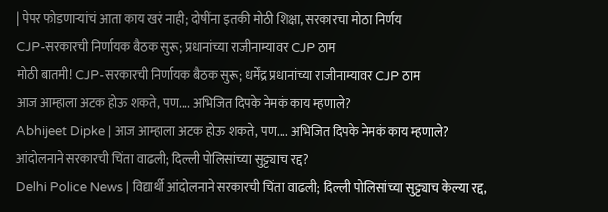| पेपर फोडणाऱ्यांचं आता काय खरं नाही; दोषींना इतकी मोठी शिक्षा, सरकारचा मोठा निर्णय
CJP-सरकारची निर्णायक बैठक सुरू; प्रधानांच्या राजीनाम्यावर CJP ठाम
मोठी बातमी! CJP-सरकारची निर्णायक बैठक सुरू; धर्मेंद्र प्रधानांच्या राजीनाम्यावर CJP ठाम
आज आम्हाला अटक होऊ शकते, पण.... अभिजित दिपके नेमकं काय म्हणाले?
Abhijeet Dipke | आज आम्हाला अटक होऊ शकते, पण.... अभिजित दिपके नेमकं काय म्हणाले?
आंदोलनाने सरकारची चिंता वाढली; दिल्ली पोलिसांच्या सुट्ट्याच रद्द?
Delhi Police News | विद्यार्थी आंदोलनाने सरकारची चिंता वाढली; दिल्ली पोलिसांच्या सुट्ट्याच केल्या रद्द,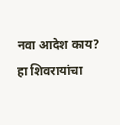नवा आदेश काय?
हा शिवरायांचा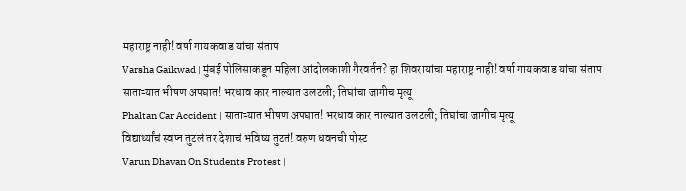महाराष्ट्र नाही! वर्षा गायकवाड यांचा संताप
Varsha Gaikwad | मुंबई पोलिसाकडून महिला आंदोलकाशी गैरवर्तन? हा शिवरायांचा महाराष्ट्र नाही! वर्षा गायकवाड यांचा संताप
साताऱ्यात भीषण अपघात! भरधाव कार नाल्यात उलटली; तिघांचा जागीच मृत्यू
Phaltan Car Accident | साताऱ्यात भीषण अपघात! भरधाव कार नाल्यात उलटली; तिघांचा जागीच मृत्यू
विद्यार्थ्यांचं स्वप्न तुटलं तर देशाचं भविष्य तुटतं! वरुण धवनची पोस्ट
Varun Dhavan On Students Protest |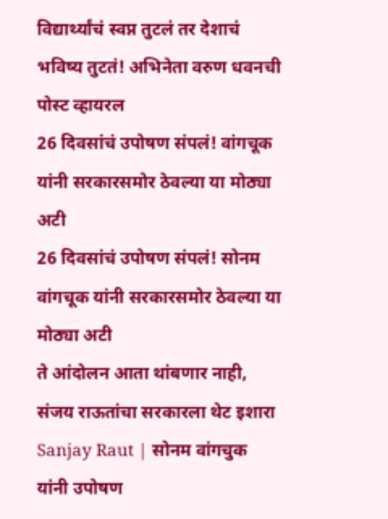विद्यार्थ्यांचं स्वप्न तुटलं तर देशाचं भविष्य तुटतं! अभिनेता वरुण धवनची पोस्ट व्हायरल
26 दिवसांचं उपोषण संपलं! वांगचूक यांनी सरकारसमोर ठेवल्या या मोठ्या अटी
26 दिवसांचं उपोषण संपलं! सोनम वांगचूक यांनी सरकारसमोर ठेवल्या या मोठ्या अटी
ते आंदोलन आता थांबणार नाही, संजय राऊतांचा सरकारला थेट इशारा
Sanjay Raut | सोनम वांगचुक यांनी उपोषण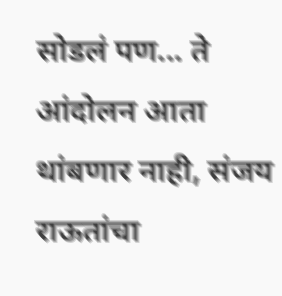सोडलं पण... ते आंदोलन आता थांबणार नाही, संजय राऊतांचा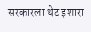सरकारला थेट इशारा